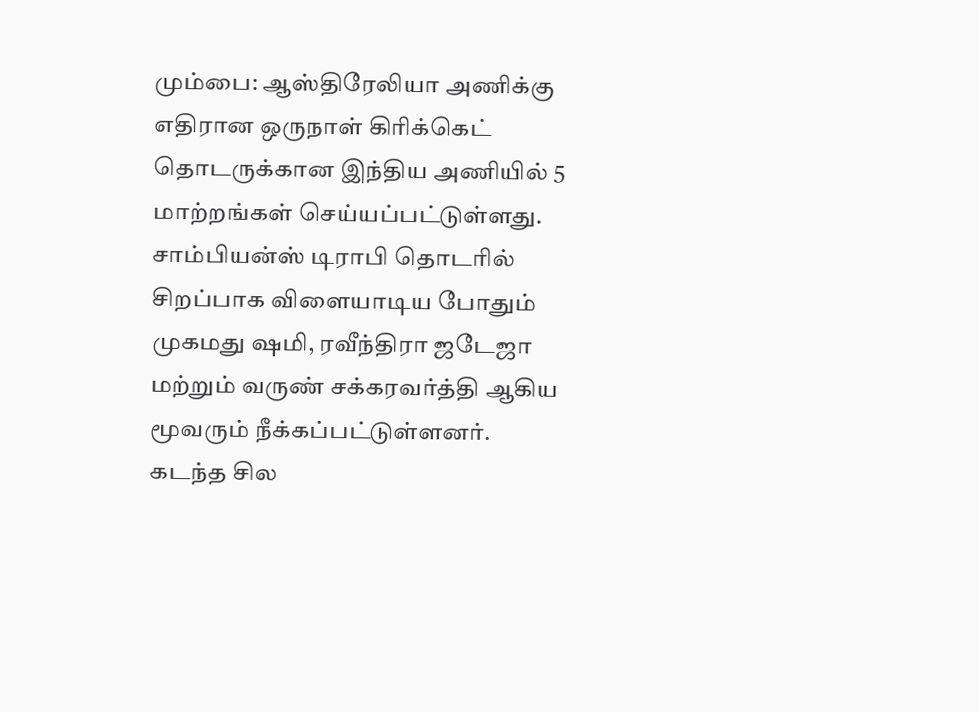மும்பை: ஆஸ்திரேலியா அணிக்கு எதிரான ஒருநாள் கிரிக்கெட் தொடருக்கான இந்திய அணியில் 5 மாற்றங்கள் செய்யப்பட்டுள்ளது. சாம்பியன்ஸ் டிராபி தொடரில் சிறப்பாக விளையாடிய போதும் முகமது ஷமி, ரவீந்திரா ஜடேஜா மற்றும் வருண் சக்கரவர்த்தி ஆகிய மூவரும் நீக்கப்பட்டுள்ளனர்.
கடந்த சில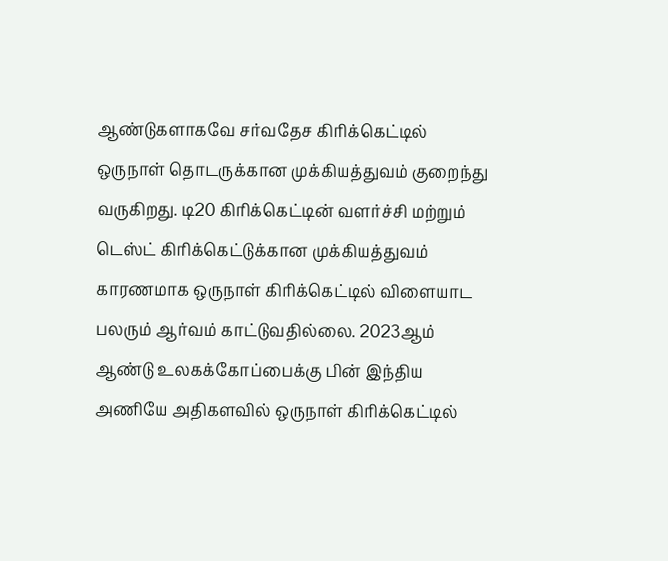ஆண்டுகளாகவே சர்வதேச கிரிக்கெட்டில் ஒருநாள் தொடருக்கான முக்கியத்துவம் குறைந்து வருகிறது. டி20 கிரிக்கெட்டின் வளர்ச்சி மற்றும் டெஸ்ட் கிரிக்கெட்டுக்கான முக்கியத்துவம் காரணமாக ஒருநாள் கிரிக்கெட்டில் விளையாட பலரும் ஆர்வம் காட்டுவதில்லை. 2023ஆம் ஆண்டு உலகக்கோப்பைக்கு பின் இந்திய அணியே அதிகளவில் ஒருநாள் கிரிக்கெட்டில்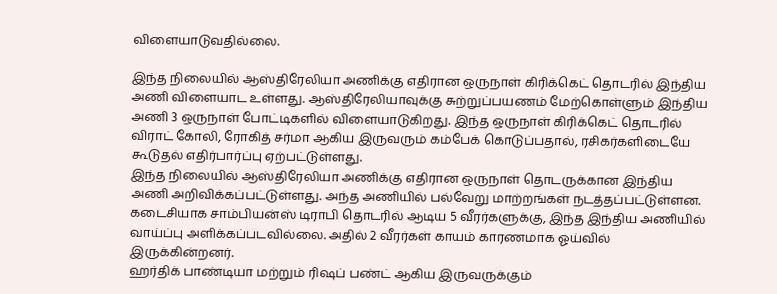விளையாடுவதில்லை.

இந்த நிலையில் ஆஸ்திரேலியா அணிக்கு எதிரான ஒருநாள் கிரிக்கெட் தொடரில் இந்திய அணி விளையாட உள்ளது. ஆஸ்திரேலியாவுக்கு சுற்றுப்பயணம் மேற்கொள்ளும் இந்திய அணி 3 ஒருநாள் போட்டிகளில் விளையாடுகிறது. இந்த ஒருநாள் கிரிக்கெட் தொடரில் விராட் கோலி, ரோகித் சர்மா ஆகிய இருவரும் கம்பேக் கொடுப்பதால், ரசிகர்களிடையே கூடுதல் எதிர்பார்ப்பு ஏற்பட்டுள்ளது.
இந்த நிலையில் ஆஸ்திரேலியா அணிக்கு எதிரான ஒருநாள் தொடருக்கான இந்திய அணி அறிவிக்கப்பட்டுள்ளது. அந்த அணியில் பல்வேறு மாற்றங்கள் நடத்தப்பட்டுள்ளன. கடைசியாக சாம்பியன்ஸ் டிராபி தொடரில் ஆடிய 5 வீரர்களுக்கு, இந்த இந்திய அணியில் வாய்ப்பு அளிக்கப்படவில்லை. அதில் 2 வீரர்கள் காயம் காரணமாக ஓய்வில் இருக்கின்றனர்.
ஹர்திக் பாண்டியா மற்றும் ரிஷப் பண்ட் ஆகிய இருவருக்கும்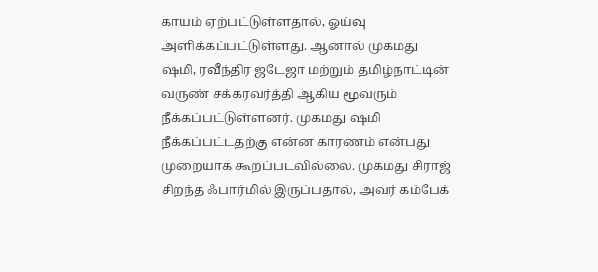காயம் ஏற்பட்டுள்ளதால், ஓய்வு அளிக்கப்பட்டுள்ளது. ஆனால் முகமது ஷமி, ரவீந்திர ஜடேஜா மற்றும் தமிழ்நாட்டின் வருண் சக்கரவர்த்தி ஆகிய மூவரும் நீக்கப்பட்டுள்ளனர். முகமது ஷமி நீக்கப்பட்டதற்கு என்ன காரணம் என்பது முறையாக கூறப்படவில்லை. முகமது சிராஜ் சிறந்த ஃபார்மில் இருப்பதால், அவர் கம்பேக்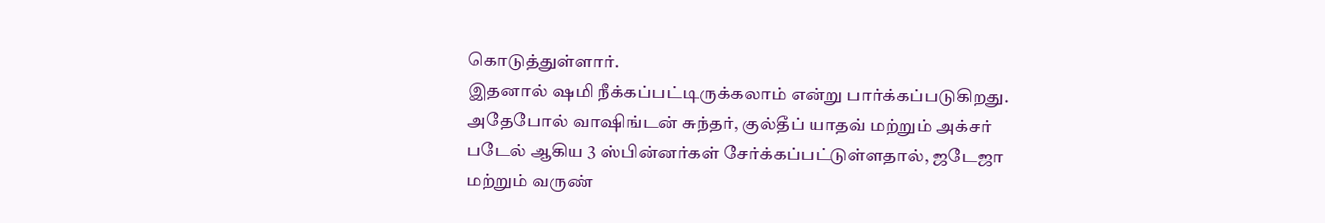கொடுத்துள்ளார்.
இதனால் ஷமி நீக்கப்பட்டிருக்கலாம் என்று பார்க்கப்படுகிறது. அதேபோல் வாஷிங்டன் சுந்தர், குல்தீப் யாதவ் மற்றும் அக்சர் படேல் ஆகிய 3 ஸ்பின்னர்கள் சேர்க்கப்பட்டுள்ளதால், ஜடேஜா மற்றும் வருண்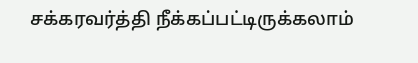சக்கரவர்த்தி நீக்கப்பட்டிருக்கலாம்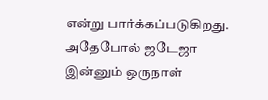என்று பார்க்கப்படுகிறது. அதேபோல் ஜடேஜா இன்னும் ஒருநாள்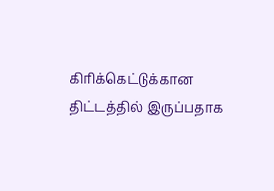கிரிக்கெட்டுக்கான திட்டத்தில் இருப்பதாக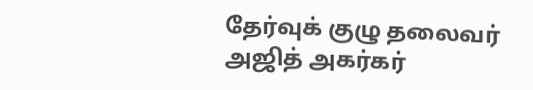தேர்வுக் குழு தலைவர் அஜித் அகர்கர்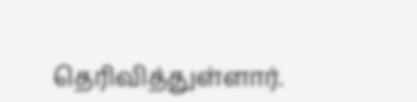தெரிவித்துள்ளார்.